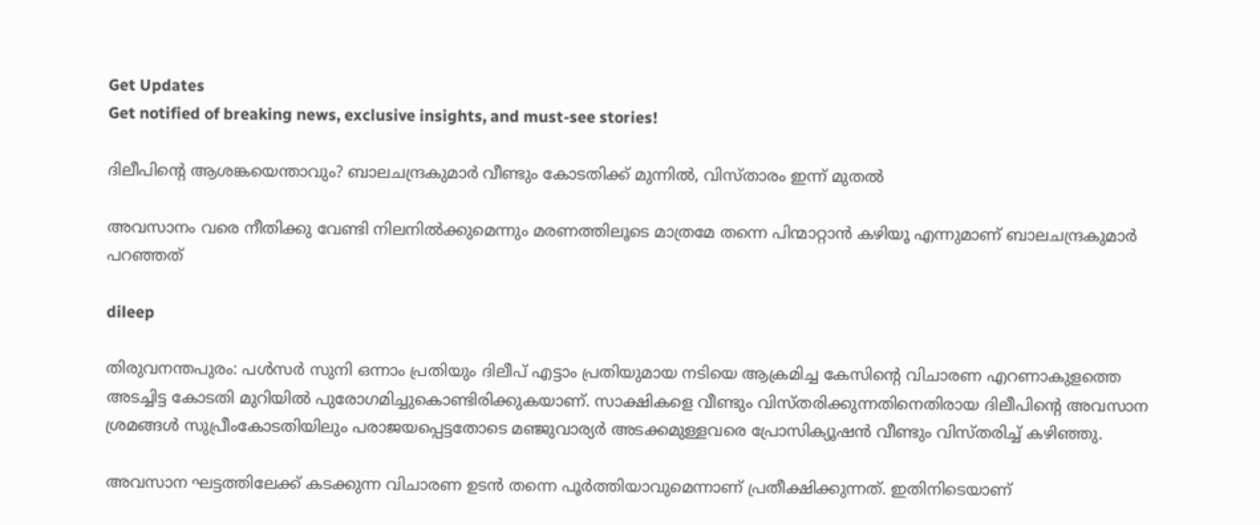Get Updates
Get notified of breaking news, exclusive insights, and must-see stories!

ദിലീപിന്റെ ആശങ്കയെന്താവും? ബാലചന്ദ്രകുമാർ വീണ്ടും കോടതിക്ക് മുന്നില്‍, വിസ്താരം ഇന്ന് മുതല്‍

അവസാനം വരെ നീതിക്കു വേണ്ടി നിലനില്‍ക്കുമെന്നും മരണത്തിലൂടെ മാത്രമേ തന്നെ പിന്മാറ്റാന്‍ കഴിയൂ എന്നുമാണ് ബാലചന്ദ്രകുമാർ പറഞ്ഞത്

dileep

തിരുവനന്തപുരം: പള്‍സർ സുനി ഒന്നാം പ്രതിയും ദിലീപ് എട്ടാം പ്രതിയുമായ നടിയെ ആക്രമിച്ച കേസിന്റെ വിചാരണ എറണാകുളത്തെ അടച്ചിട്ട കോടതി മുറിയില്‍ പുരോഗമിച്ചുകൊണ്ടിരിക്കുകയാണ്. സാക്ഷികളെ വീണ്ടും വിസ്തരിക്കുന്നതിനെതിരായ ദിലീപിന്റെ അവസാന ശ്രമങ്ങള്‍ സുപ്രീംകോടതിയിലും പരാജയപ്പെട്ടതോടെ മഞ്ജുവാര്യർ അടക്കമുള്ളവരെ പ്രോസിക്യൂഷന്‍ വീണ്ടും വിസ്തരിച്ച് കഴിഞ്ഞു.

അവസാന ഘട്ടത്തിലേക്ക് കടക്കുന്ന വിചാരണ ഉടന്‍ തന്നെ പൂർത്തിയാവുമെന്നാണ് പ്രതീക്ഷിക്കുന്നത്. ഇതിനിടെയാണ്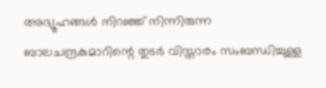അഭ്യൂഹങ്ങള്‍ നിറഞ്ഞ് നിന്നിരുന്ന ബാലചന്ദ്രകുമാറിന്റെ തുടർ വിസ്താരം സംബന്ധിച്ചുള്ള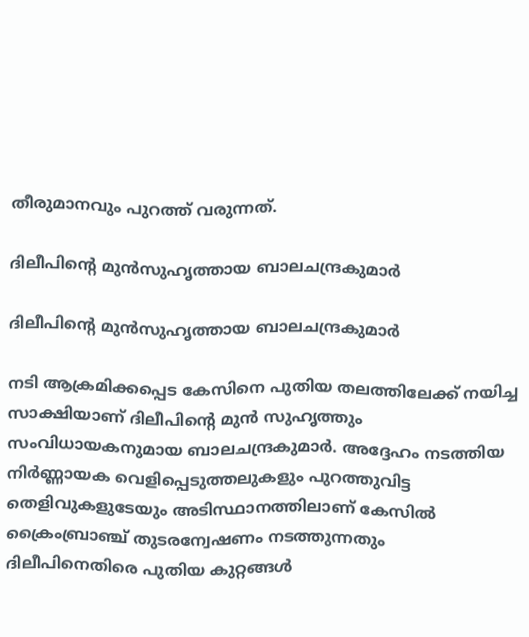തീരുമാനവും പുറത്ത് വരുന്നത്.

ദിലീപിന്റെ മുന്‍സുഹൃത്തായ ബാലചന്ദ്രകുമാർ

ദിലീപിന്റെ മുന്‍സുഹൃത്തായ ബാലചന്ദ്രകുമാർ

നടി ആക്രമിക്കപ്പെട കേസിനെ പുതിയ തലത്തിലേക്ക് നയിച്ച സാക്ഷിയാണ് ദിലീപിന്റെ മുന്‍ സുഹൃത്തും സംവിധായകനുമായ ബാലചന്ദ്രകുമാർ. അദ്ദേഹം നടത്തിയ നിർണ്ണായക വെളിപ്പെടുത്തലുകളും പുറത്തുവിട്ട തെളിവുകളുടേയും അടിസ്ഥാനത്തിലാണ് കേസില്‍ ക്രൈംബ്രാഞ്ച് തുടരന്വേഷണം നടത്തുന്നതും ദിലീപിനെതിരെ പുതിയ കുറ്റങ്ങള്‍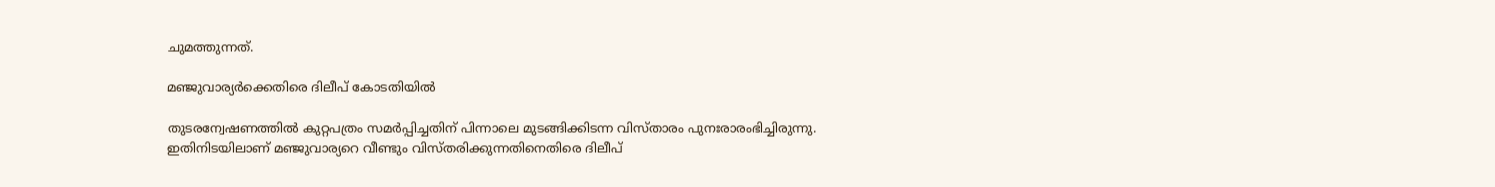ചുമത്തുന്നത്.

മഞ്ജുവാര്യർക്കെതിരെ ദിലീപ് കോടതിയില്‍

തുടരന്വേഷണത്തില്‍ കുറ്റപത്രം സമർപ്പിച്ചതിന് പിന്നാലെ മുടങ്ങിക്കിടന്ന വിസ്താരം പുനഃരാരംഭിച്ചിരുന്നു. ഇതിനിടയിലാണ് മഞ്ജുവാര്യറെ വീണ്ടും വിസ്തരിക്കുന്നതിനെതിരെ ദിലീപ്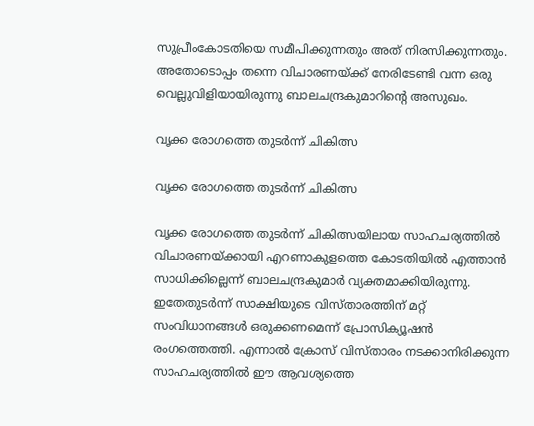സുപ്രീംകോടതിയെ സമീപിക്കുന്നതും അത് നിരസിക്കുന്നതും. അതോടൊപ്പം തന്നെ വിചാരണയ്ക്ക് നേരിടേണ്ടി വന്ന ഒരു വെല്ലുവിളിയായിരുന്നു ബാലചന്ദ്രകുമാറിന്റെ അസുഖം.

വൃക്ക രോഗത്തെ തുടർന്ന് ചികിത്സ

വൃക്ക രോഗത്തെ തുടർന്ന് ചികിത്സ

വൃക്ക രോഗത്തെ തുടർന്ന് ചികിത്സയിലായ സാഹചര്യത്തില്‍ വിചാരണയ്ക്കായി എറണാകുളത്തെ കോടതിയില്‍ എത്താന്‍ സാധിക്കില്ലെന്ന് ബാലചന്ദ്രകുമാർ വ്യക്തമാക്കിയിരുന്നു. ഇതേതുടർന്ന് സാക്ഷിയുടെ വിസ്താരത്തിന് മറ്റ് സംവിധാനങ്ങള്‍ ഒരുക്കണമെന്ന് പ്രോസിക്യൂഷന്‍ രംഗത്തെത്തി. എന്നാല്‍ ക്രോസ് വിസ്താരം നടക്കാനിരിക്കുന്ന സാഹചര്യത്തില്‍ ഈ ആവശ്യത്തെ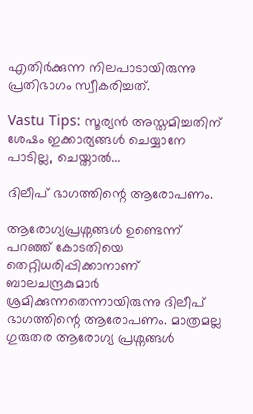എതിർക്കുന്ന നിലപാടായിരുന്നു പ്രതിഭാഗം സ്വീകരിച്ചത്.

Vastu Tips: സൂര്യന്‍ അസ്തമിച്ചതിന് ശേഷം ഇക്കാര്യങ്ങള്‍ ചെയ്യാനേ പാടില്ല, ചെയ്താല്‍...

ദിലീപ് ഭാഗത്തിന്റെ ആരോപണം.

ആരോഗ്യപ്രശ്നങ്ങൾ ഉണ്ടെന്ന് പറഞ്ഞ് കോടതിയെ തെറ്റിധരിപ്പിക്കാനാണ് ബാലചന്ദ്രകുമാർ ശ്രമിക്കുന്നതെന്നായിരുന്നു ദിലീപ് ഭാഗത്തിന്റെ ആരോപണം. മാത്രമല്ല ഗുരുതര ആരോഗ്യ പ്രശ്നങ്ങൾ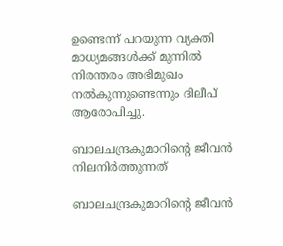ഉണ്ടെന്ന് പറയുന്ന വ്യക്തി മാധ്യമങ്ങൾക്ക് മുന്നിൽ നിരന്തരം അഭിമുഖം നൽകുന്നുണ്ടെന്നും ദിലീപ് ആരോപിച്ചു.

ബാലചന്ദ്രകുമാറിന്റെ ജീവൻ നിലനിർത്തുന്നത്

ബാലചന്ദ്രകുമാറിന്റെ ജീവൻ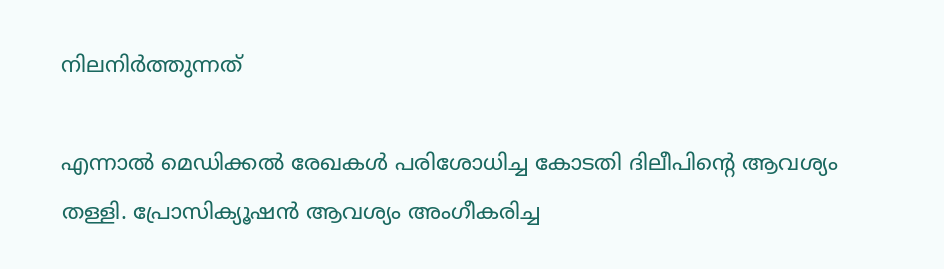നിലനിർത്തുന്നത്

എന്നാൽ മെഡിക്കൽ രേഖകൾ പരിശോധിച്ച കോടതി ദിലീപിന്റെ ആവശ്യം തള്ളി. പ്രോസിക്യൂഷന്‍ ആവശ്യം അംഗീകരിച്ച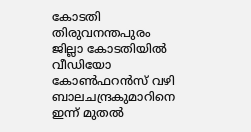കോടതി തിരുവനന്തപുരം ജില്ലാ കോടതിയിൽ വീഡിയോ കോൺഫറൻസ് വഴി ബാലചന്ദ്രകുമാറിനെ ഇന്ന് മുതല്‍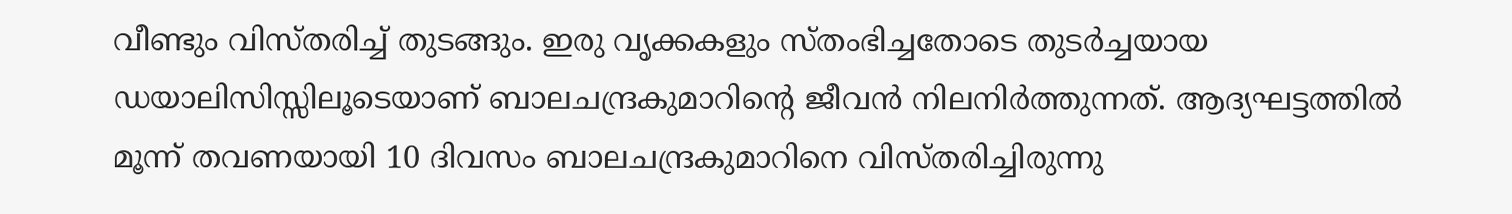വീണ്ടും വിസ്തരിച്ച് തുടങ്ങും. ഇരു വൃക്കകളും സ്തംഭിച്ചതോടെ തുടർച്ചയായ ഡയാലിസിസ്സിലൂടെയാണ് ബാലചന്ദ്രകുമാറിന്റെ ജീവൻ നിലനിർത്തുന്നത്. ആദ്യഘട്ടത്തിൽ മൂന്ന് തവണയായി 10 ദിവസം ബാലചന്ദ്രകുമാറിനെ വിസ്തരിച്ചിരുന്നു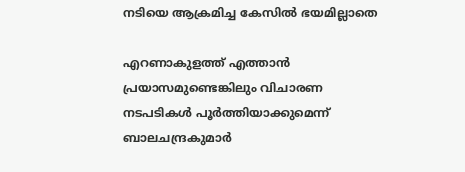നടിയെ ആക്രമിച്ച കേസില്‍ ഭയമില്ലാതെ

എറണാകുളത്ത് എത്താന്‍ പ്രയാസമുണ്ടെങ്കിലും വിചാരണ നടപടികള്‍ പൂർത്തിയാക്കുമെന്ന് ബാലചന്ദ്രകുമാർ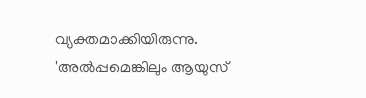വ്യക്തമാക്കിയിരുന്നു. 'അല്‍പ്പമെങ്കിലും ആയുസ്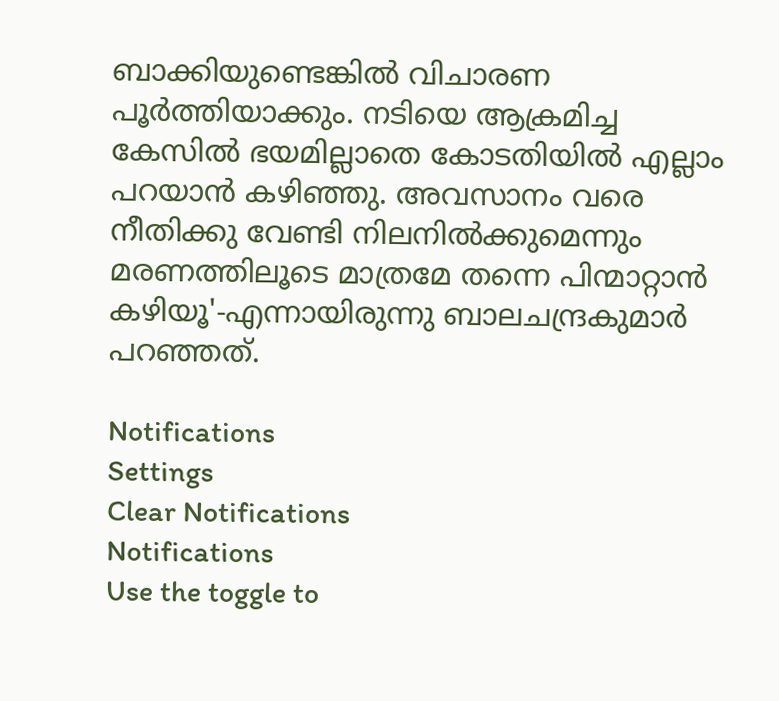ബാക്കിയുണ്ടെങ്കില്‍ വിചാരണ പൂര്‍ത്തിയാക്കും. നടിയെ ആക്രമിച്ച കേസില്‍ ഭയമില്ലാതെ കോടതിയില്‍ എല്ലാം പറയാന്‍ കഴിഞ്ഞു. അവസാനം വരെ നീതിക്കു വേണ്ടി നിലനില്‍ക്കുമെന്നും മരണത്തിലൂടെ മാത്രമേ തന്നെ പിന്മാറ്റാന്‍ കഴിയൂ'-എന്നായിരുന്നു ബാലചന്ദ്രകുമാർ പറഞ്ഞത്.

Notifications
Settings
Clear Notifications
Notifications
Use the toggle to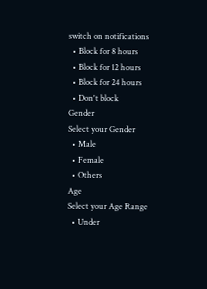switch on notifications
  • Block for 8 hours
  • Block for 12 hours
  • Block for 24 hours
  • Don't block
Gender
Select your Gender
  • Male
  • Female
  • Others
Age
Select your Age Range
  • Under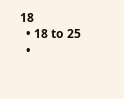18
  • 18 to 25
  •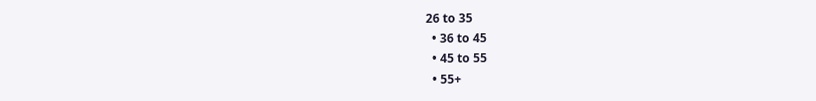26 to 35
  • 36 to 45
  • 45 to 55
  • 55+